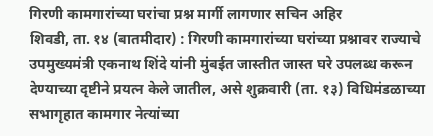गिरणी कामगारांच्या घरांचा प्रश्न मार्गी लागणार सचिन अहिर
शिवडी, ता. १४ (बातमीदार) : गिरणी कामगारांच्या घरांच्या प्रश्नावर राज्याचे उपमुख्यमंत्री एकनाथ शिंदे यांनी मुंबईत जास्तीत जास्त घरे उपलब्ध करून देण्याच्या दृष्टीने प्रयत्न केले जातील, असे शुक्रवारी (ता. १३) विधिमंडळाच्या सभागृहात कामगार नेत्यांच्या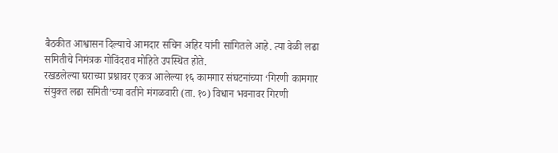बैठकीत आश्वासन दिल्याचे आमदार सचिन अहिर यांनी सांगितले आहे. त्या वेळी लढा समितीचे निमंत्रक गोविंदराव मोहिते उपस्थित होते.
रखडलेल्या घराच्या प्रश्नावर एकत्र आलेल्या १६ कामगार संघटनांच्या ‘गिरणी कामगार संयुक्त लढा समिती’च्या वतीने मंगळवारी (ता. १०) विधान भवनावर गिरणी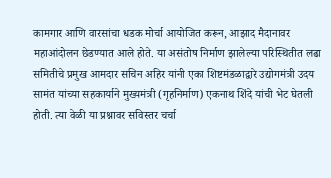कामगार आणि वारसांचा धडक मोर्चा आयोजित करून, आझाद मैदानावर महाआंदोलन छेडण्यात आले होते. या असंतोष निर्माण झालेल्या परिस्थितीत लढा समितीचे प्रमुख आमदार सचिन अहिर यांनी एका शिष्टमंडळाद्वारे उद्योगमंत्री उदय सामंत यांच्या सहकार्याने मुख्यमंत्री (गृहनिर्माण) एकनाथ शिंदे यांची भेट घेतली होती. त्या वेळी या प्रश्नावर सविस्तर चर्चा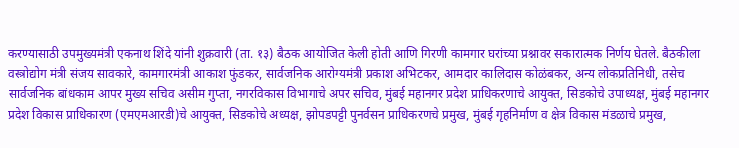करण्यासाठी उपमुख्यमंत्री एकनाथ शिंदे यांनी शुक्रवारी (ता. १३) बैठक आयोजित केली होती आणि गिरणी कामगार घरांच्या प्रश्नावर सकारात्मक निर्णय घेतले. बैठकीला वस्त्रोद्योग मंत्री संजय सावकारे, कामगारमंत्री आकाश फुंडकर, सार्वजनिक आरोग्यमंत्री प्रकाश अभिटकर, आमदार कालिदास कोळंबकर, अन्य लोकप्रतिनिधी, तसेच सार्वजनिक बांधकाम आपर मुख्य सचिव असीम गुप्ता, नगरविकास विभागाचे अपर सचिव, मुंबई महानगर प्रदेश प्राधिकरणाचे आयुक्त, सिडकोचे उपाध्यक्ष, मुंबई महानगर प्रदेश विकास प्राधिकारण (एमएमआरडी)चे आयुक्त, सिडकोचे अध्यक्ष, झोपडपट्टी पुनर्वसन प्राधिकरणचे प्रमुख, मुंबई गृहनिर्माण व क्षेत्र विकास मंडळाचे प्रमुख,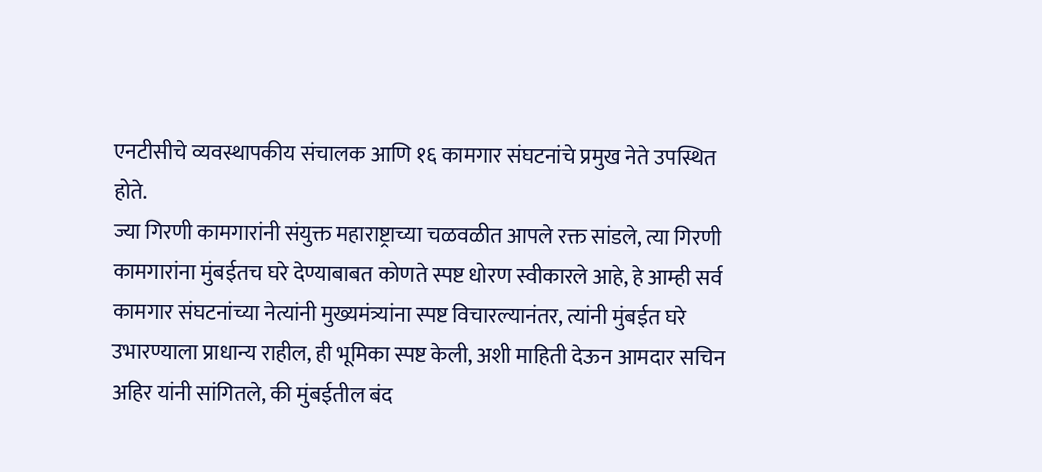एनटीसीचे व्यवस्थापकीय संचालक आणि १६ कामगार संघटनांचे प्रमुख नेते उपस्थित होते.
ज्या गिरणी कामगारांनी संयुक्त महाराष्ट्राच्या चळवळीत आपले रक्त सांडले, त्या गिरणी कामगारांना मुंबईतच घरे देण्याबाबत कोणते स्पष्ट धोरण स्वीकारले आहे, हे आम्ही सर्व कामगार संघटनांच्या नेत्यांनी मुख्यमंत्र्यांना स्पष्ट विचारल्यानंतर, त्यांनी मुंबईत घरे उभारण्याला प्राधान्य राहील, ही भूमिका स्पष्ट केली, अशी माहिती देऊन आमदार सचिन अहिर यांनी सांगितले, की मुंबईतील बंद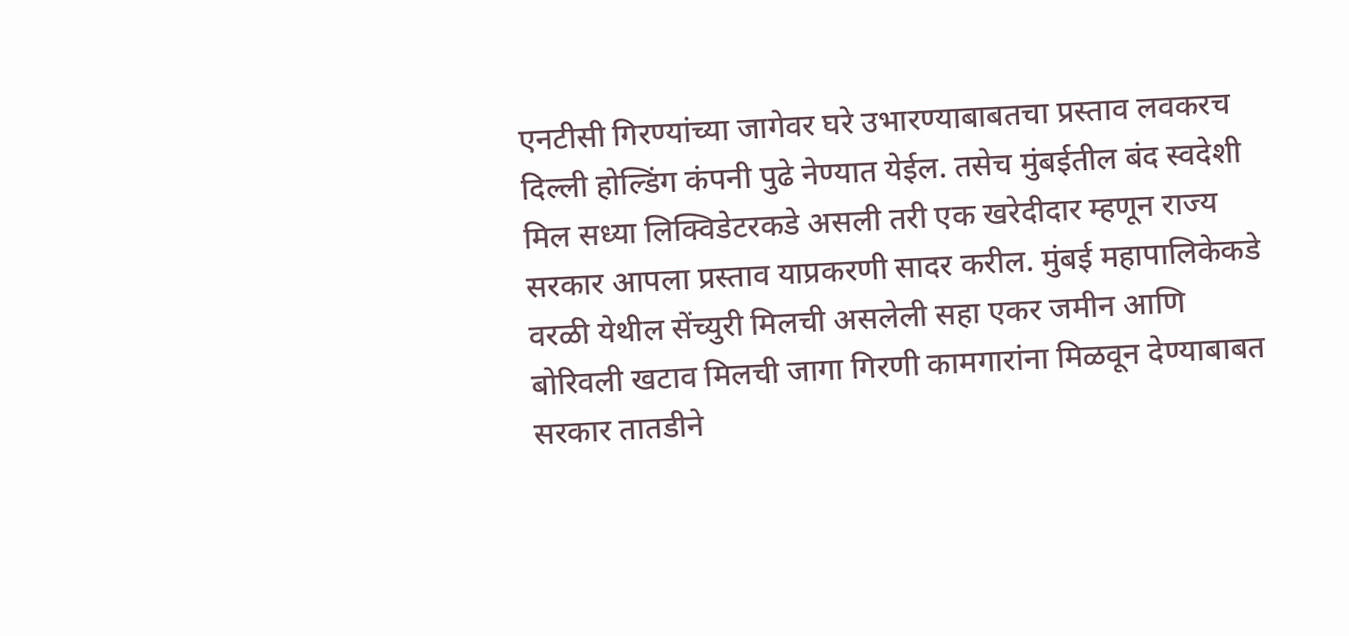एनटीसी गिरण्यांच्या जागेवर घरे उभारण्याबाबतचा प्रस्ताव लवकरच दिल्ली होल्डिंग कंपनी पुढे नेण्यात येईल. तसेच मुंबईतील बंद स्वदेशी मिल सध्या लिक्विडेटरकडे असली तरी एक खरेदीदार म्हणून राज्य सरकार आपला प्रस्ताव याप्रकरणी सादर करील. मुंबई महापालिकेकडे वरळी येथील सेंच्युरी मिलची असलेली सहा एकर जमीन आणि बोरिवली खटाव मिलची जागा गिरणी कामगारांना मिळवून देण्याबाबत सरकार तातडीने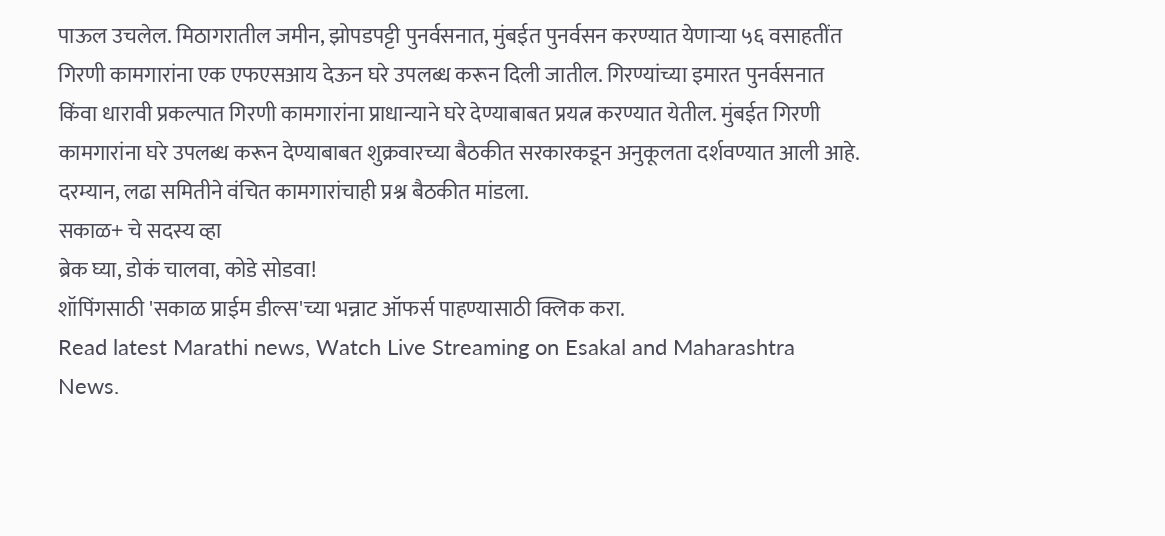पाऊल उचलेल. मिठागरातील जमीन, झोपडपट्टी पुनर्वसनात, मुंबईत पुनर्वसन करण्यात येणाऱ्या ५६ वसाहतींत गिरणी कामगारांना एक एफएसआय देऊन घरे उपलब्ध करून दिली जातील. गिरण्यांच्या इमारत पुनर्वसनात किंवा धारावी प्रकल्पात गिरणी कामगारांना प्राधान्याने घरे देण्याबाबत प्रयत्न करण्यात येतील. मुंबईत गिरणी कामगारांना घरे उपलब्ध करून देण्याबाबत शुक्रवारच्या बैठकीत सरकारकडून अनुकूलता दर्शवण्यात आली आहे. दरम्यान, लढा समितीने वंचित कामगारांचाही प्रश्न बैठकीत मांडला.
सकाळ+ चे सदस्य व्हा
ब्रेक घ्या, डोकं चालवा, कोडे सोडवा!
शॉपिंगसाठी 'सकाळ प्राईम डील्स'च्या भन्नाट ऑफर्स पाहण्यासाठी क्लिक करा.
Read latest Marathi news, Watch Live Streaming on Esakal and Maharashtra News.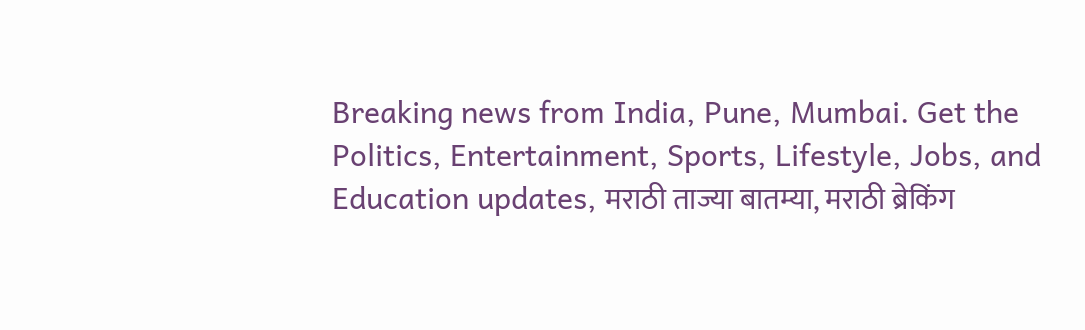Breaking news from India, Pune, Mumbai. Get the Politics, Entertainment, Sports, Lifestyle, Jobs, and Education updates, मराठी ताज्या बातम्या, मराठी ब्रेकिंग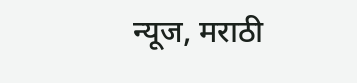न्यूज, मराठी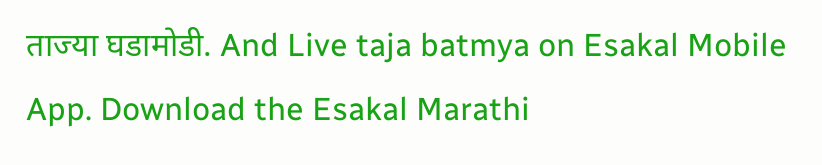ताज्या घडामोडी. And Live taja batmya on Esakal Mobile App. Download the Esakal Marathi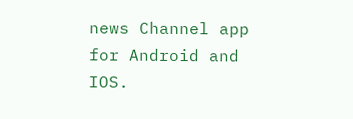news Channel app for Android and IOS.